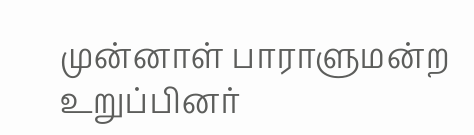முன்னாள் பாராளுமன்ற உறுப்பினர்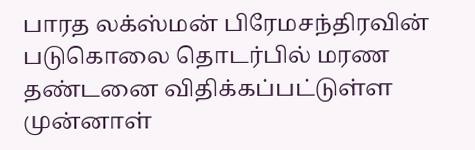பாரத லக்ஸ்மன் பிரேமசந்திரவின் படுகொலை தொடர்பில் மரண தண்டனை விதிக்கப்பட்டுள்ள முன்னாள்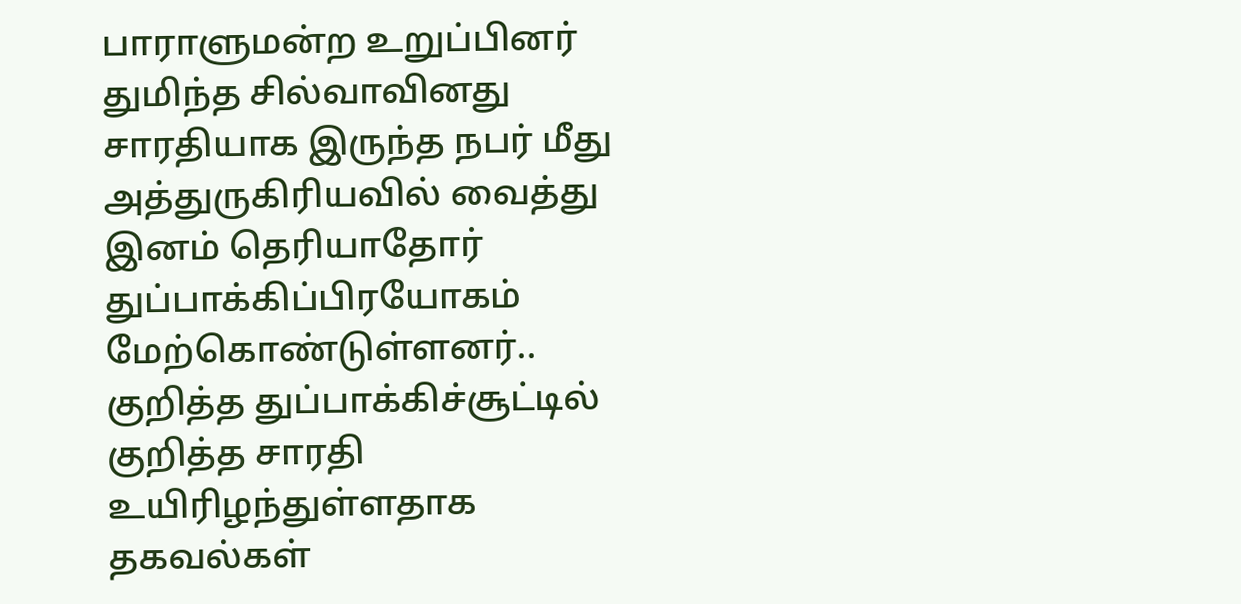பாராளுமன்ற உறுப்பினர் துமிந்த சில்வாவினது சாரதியாக இருந்த நபர் மீது அத்துருகிரியவில் வைத்து இனம் தெரியாதோர் துப்பாக்கிப்பிரயோகம் மேற்கொண்டுள்ளனர்..
குறித்த துப்பாக்கிச்சூட்டில் குறித்த சாரதி உயிரிழந்துள்ளதாக தகவல்கள்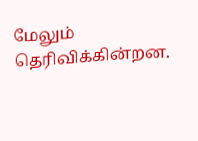மேலும் தெரிவிக்கின்றன.